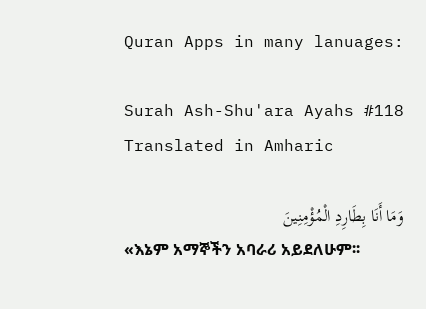Quran Apps in many lanuages:

Surah Ash-Shu'ara Ayahs #118 Translated in Amharic

وَمَا أَنَا بِطَارِدِ الْمُؤْمِنِينَ
«እኔም አማኞችን አባራሪ አይደለሁም፡፡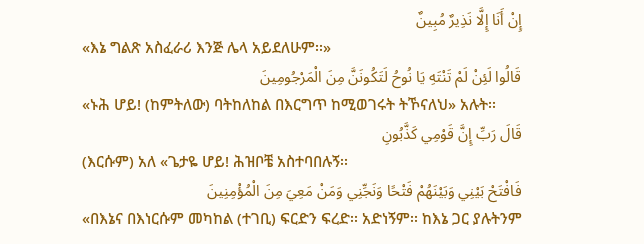إِنْ أَنَا إِلَّا نَذِيرٌ مُبِينٌ
«እኔ ግልጽ አስፈራሪ እንጅ ሌላ አይደለሁም፡፡»
قَالُوا لَئِنْ لَمْ تَنْتَهِ يَا نُوحُ لَتَكُونَنَّ مِنَ الْمَرْجُومِينَ
«ኑሕ ሆይ! (ከምትለው) ባትከለከል በእርግጥ ከሚወገሩት ትኾናለህ» አሉት፡፡
قَالَ رَبِّ إِنَّ قَوْمِي كَذَّبُونِ
(እርሱም) አለ «ጌታዬ ሆይ! ሕዝቦቼ አስተባበሉኝ፡፡
فَافْتَحْ بَيْنِي وَبَيْنَهُمْ فَتْحًا وَنَجِّنِي وَمَنْ مَعِيَ مِنَ الْمُؤْمِنِينَ
«በእኔና በእነርሱም መካከል (ተገቢ) ፍርድን ፍረድ፡፡ አድነኝም፡፡ ከእኔ ጋር ያሉትንም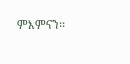ምእምናን፡፡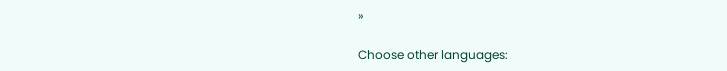»

Choose other languages: